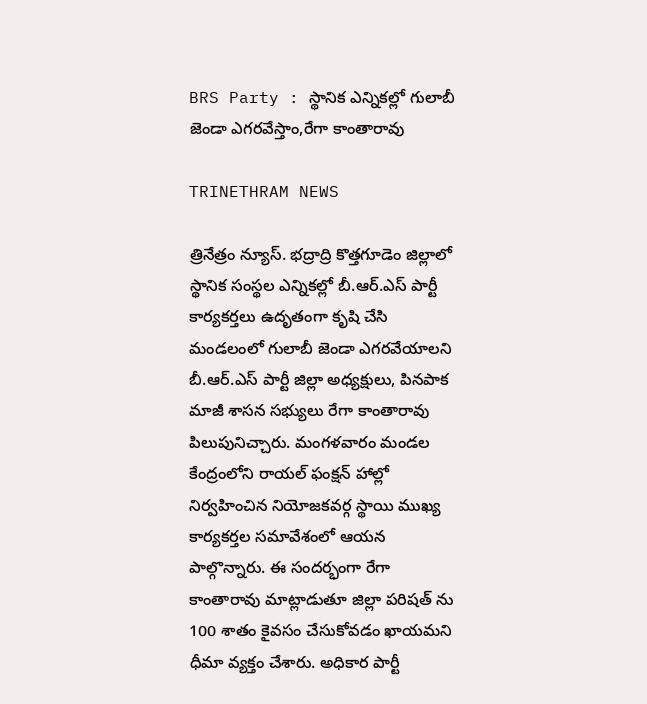BRS Party : స్థానిక ఎన్నికల్లో గులాబీ జెండా ఎగరవేస్తాం,రేగా కాంతారావు

TRINETHRAM NEWS

త్రినేత్రం న్యూస్. భద్రాద్రి కొత్తగూడెం జిల్లాలో స్థానిక సంస్థల ఎన్నికల్లో బీ.ఆర్.ఎస్ పార్టీ కార్యకర్తలు ఉదృతంగా కృషి చేసి మండలంలో గులాబీ జెండా ఎగరవేయాలని బీ.ఆర్.ఎస్ పార్టీ జిల్లా అధ్యక్షులు, పినపాక మాజీ శాసన సభ్యులు రేగా కాంతారావు పిలుపునిచ్చారు. మంగళవారం మండల కేంద్రంలోని రాయల్ ఫంక్షన్ హాల్లో నిర్వహించిన నియోజకవర్గ స్థాయి ముఖ్య కార్యకర్తల సమావేశంలో ఆయన పాల్గొన్నారు. ఈ సందర్భంగా రేగా కాంతారావు మాట్లాడుతూ జిల్లా పరిషత్ ను 100 శాతం కైవసం చేసుకోవడం ఖాయమని ధీమా వ్యక్తం చేశారు. అధికార పార్టీ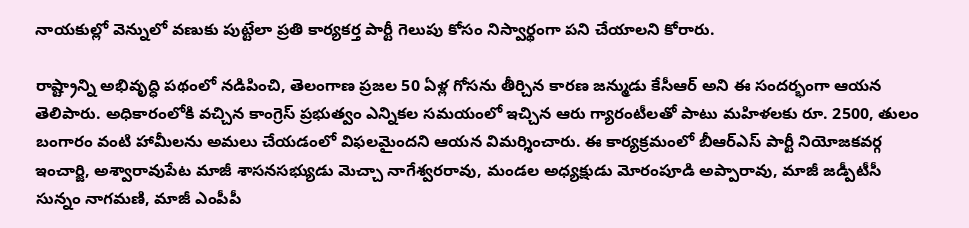నాయకుల్లో వెన్నులో వణుకు పుట్టేలా ప్రతి కార్యకర్త పార్టీ గెలుపు కోసం నిస్వార్థంగా పని చేయాలని కోరారు.

రాష్ట్రాన్ని అభివృద్ధి పథంలో నడిపించి, తెలంగాణ ప్రజల 50 ఏళ్ల గోసను తీర్చిన కారణ జన్ముడు కేసీఆర్ అని ఈ సందర్భంగా ఆయన తెలిపారు. అధికారంలోకి వచ్చిన కాంగ్రెస్ ప్రభుత్వం ఎన్నికల సమయంలో ఇచ్చిన ఆరు గ్యారంటీలతో పాటు మహిళలకు రూ. 2500, తులం బంగారం వంటి హామీలను అమలు చేయడంలో విఫలమైందని ఆయన విమర్శించారు. ఈ కార్యక్రమంలో బీఆర్ఎస్ పార్టీ నియోజకవర్గ ఇంచార్జి, అశ్వారావుపేట మాజీ శాసనసభ్యుడు మెచ్చా నాగేశ్వరరావు, మండల అధ్యక్షుడు మోరంపూడి అప్పారావు, మాజీ జడ్పీటీసీ సున్నం నాగమణి, మాజీ ఎంపీపీ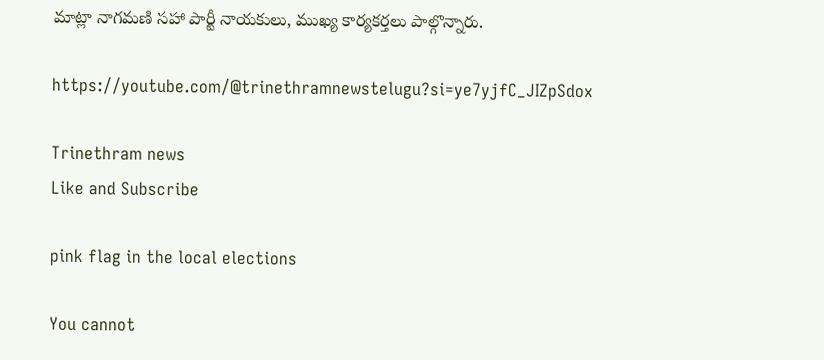మాట్లా నాగమణి సహా పార్టీ నాయకులు, ముఖ్య కార్యకర్తలు పాల్గొన్నారు.

https://youtube.com/@trinethramnewstelugu?si=ye7yjfC_JIZpSdox

Trinethram news
Like and Subscribe

pink flag in the local elections

You cannot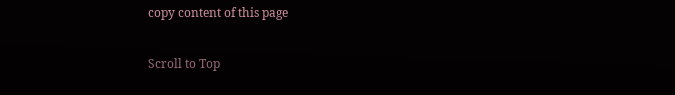copy content of this page

Scroll to Top